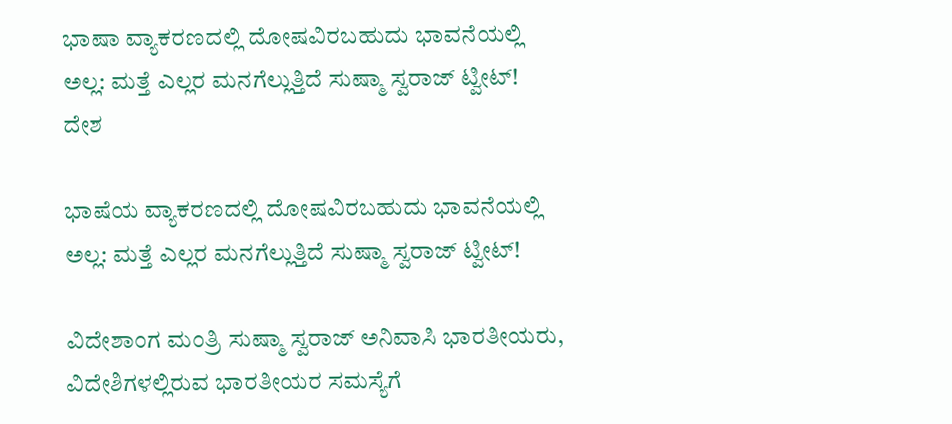ಭಾಷಾ ವ್ಯಾಕರಣದಲ್ಲಿ ದೋಷವಿರಬಹುದು ಭಾವನೆಯಲ್ಲಿ ಅಲ್ಲ: ಮತ್ತೆ ಎಲ್ಲರ ಮನಗೆಲ್ಲುತ್ತಿದೆ ಸುಷ್ಮಾ ಸ್ವರಾಜ್ ಟ್ವೀಟ್!
ದೇಶ

ಭಾಷೆಯ ವ್ಯಾಕರಣದಲ್ಲಿ ದೋಷವಿರಬಹುದು ಭಾವನೆಯಲ್ಲಿ ಅಲ್ಲ: ಮತ್ತೆ ಎಲ್ಲರ ಮನಗೆಲ್ಲುತ್ತಿದೆ ಸುಷ್ಮಾ ಸ್ವರಾಜ್ ಟ್ವೀಟ್!

ವಿದೇಶಾಂಗ ಮಂತ್ರಿ ಸುಷ್ಮಾ ಸ್ವರಾಜ್ ಅನಿವಾಸಿ ಭಾರತೀಯರು, ವಿದೇಶಿಗಳಲ್ಲಿರುವ ಭಾರತೀಯರ ಸಮಸ್ಯೆಗೆ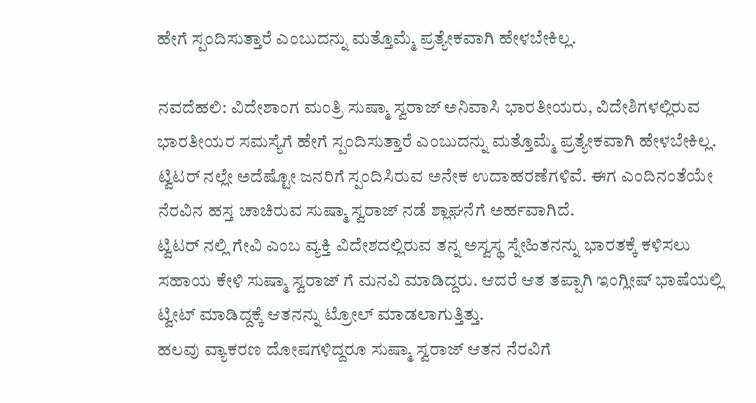ಹೇಗೆ ಸ್ಪಂದಿಸುತ್ತಾರೆ ಎಂಬುದನ್ನು ಮತ್ತೊಮ್ಮೆ ಪ್ರತ್ಯೇಕವಾಗಿ ಹೇಳಬೇಕಿಲ್ಲ.

ನವದೆಹಲಿ: ವಿದೇಶಾಂಗ ಮಂತ್ರಿ ಸುಷ್ಮಾ ಸ್ವರಾಜ್ ಅನಿವಾಸಿ ಭಾರತೀಯರು, ವಿದೇಶಿಗಳಲ್ಲಿರುವ ಭಾರತೀಯರ ಸಮಸ್ಯೆಗೆ ಹೇಗೆ ಸ್ಪಂದಿಸುತ್ತಾರೆ ಎಂಬುದನ್ನು ಮತ್ತೊಮ್ಮೆ ಪ್ರತ್ಯೇಕವಾಗಿ ಹೇಳಬೇಕಿಲ್ಲ. ಟ್ವಿಟರ್ ನಲ್ಲೇ ಅದೆಷ್ಟೋ ಜನರಿಗೆ ಸ್ಪಂದಿಸಿರುವ ಅನೇಕ ಉದಾಹರಣೆಗಳಿವೆ. ಈಗ ಎಂದಿನಂತೆಯೇ ನೆರವಿನ ಹಸ್ತ ಚಾಚಿರುವ ಸುಷ್ಮಾ ಸ್ವರಾಜ್ ನಡೆ ಶ್ಲಾಘನೆಗೆ ಅರ್ಹವಾಗಿದೆ.
ಟ್ವಿಟರ್ ನಲ್ಲಿ ಗೇವಿ ಎಂಬ ವ್ಯಕ್ತಿ ವಿದೇಶದಲ್ಲಿರುವ ತನ್ನ ಅಸ್ವಸ್ಥ ಸ್ನೇಹಿತನನ್ನು ಭಾರತಕ್ಕೆ ಕಳಿಸಲು ಸಹಾಯ ಕೇಳಿ ಸುಷ್ಮಾ ಸ್ವರಾಜ್ ಗೆ ಮನವಿ ಮಾಡಿದ್ದರು. ಆದರೆ ಆತ ತಪ್ಪಾಗಿ ಇಂಗ್ಲೀಷ್ ಭಾಷೆಯಲ್ಲಿ ಟ್ವೀಟ್ ಮಾಡಿದ್ದಕ್ಕೆ ಆತನನ್ನು ಟ್ರೋಲ್ ಮಾಡಲಾಗುತ್ತಿತ್ತು.
ಹಲವು ವ್ಯಾಕರಣ ದೋಷಗಳಿದ್ದರೂ ಸುಷ್ಮಾ ಸ್ವರಾಜ್ ಆತನ ನೆರವಿಗೆ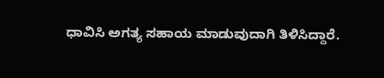ಧಾವಿಸಿ ಅಗತ್ಯ ಸಹಾಯ ಮಾಡುವುದಾಗಿ ತಿಳಿಸಿದ್ದಾರೆ.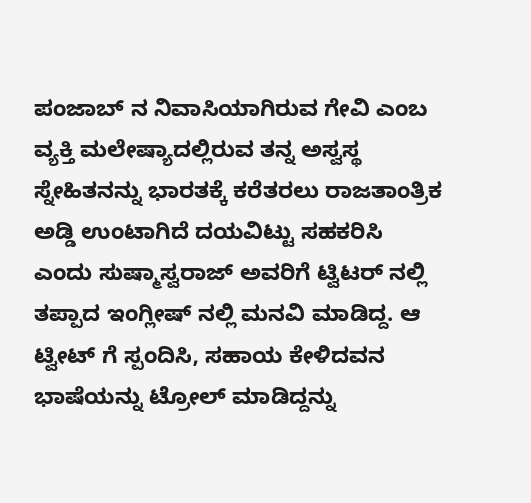ಪಂಜಾಬ್ ನ ನಿವಾಸಿಯಾಗಿರುವ ಗೇವಿ ಎಂಬ ವ್ಯಕ್ತಿ ಮಲೇಷ್ಯಾದಲ್ಲಿರುವ ತನ್ನ ಅಸ್ವಸ್ಥ ಸ್ನೇಹಿತನನ್ನು ಭಾರತಕ್ಕೆ ಕರೆತರಲು ರಾಜತಾಂತ್ರಿಕ ಅಡ್ಡಿ ಉಂಟಾಗಿದೆ ದಯವಿಟ್ಟು ಸಹಕರಿಸಿ ಎಂದು ಸುಷ್ಮಾಸ್ವರಾಜ್ ಅವರಿಗೆ ಟ್ವಿಟರ್ ನಲ್ಲಿ ತಪ್ಪಾದ ಇಂಗ್ಲೀಷ್ ನಲ್ಲಿ ಮನವಿ ಮಾಡಿದ್ದ. ಆ ಟ್ವೀಟ್ ಗೆ ಸ್ಪಂದಿಸಿ, ಸಹಾಯ ಕೇಳಿದವನ ಭಾಷೆಯನ್ನು ಟ್ರೋಲ್ ಮಾಡಿದ್ದನ್ನು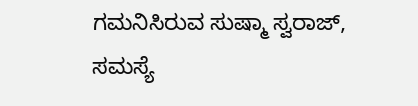ಗಮನಿಸಿರುವ ಸುಷ್ಮಾ ಸ್ವರಾಜ್, ಸಮಸ್ಯೆ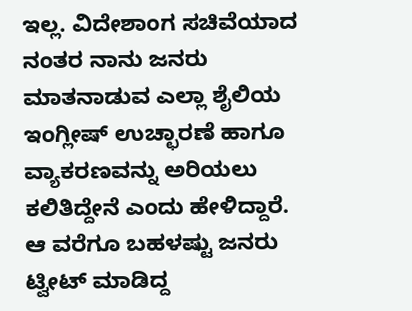ಇಲ್ಲ. ವಿದೇಶಾಂಗ ಸಚಿವೆಯಾದ ನಂತರ ನಾನು ಜನರು ಮಾತನಾಡುವ ಎಲ್ಲಾ ಶೈಲಿಯ ಇಂಗ್ಲೀಷ್ ಉಚ್ಛಾರಣೆ ಹಾಗೂ ವ್ಯಾಕರಣವನ್ನು ಅರಿಯಲು ಕಲಿತಿದ್ದೇನೆ ಎಂದು ಹೇಳಿದ್ದಾರೆ.
ಆ ವರೆಗೂ ಬಹಳಷ್ಟು ಜನರು ಟ್ವೀಟ್ ಮಾಡಿದ್ದ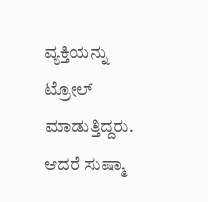ವ್ಯಕ್ತಿಯನ್ನು ಟ್ರೋಲ್ ಮಾಡುತ್ತಿದ್ದರು. ಆದರೆ ಸುಷ್ಮಾ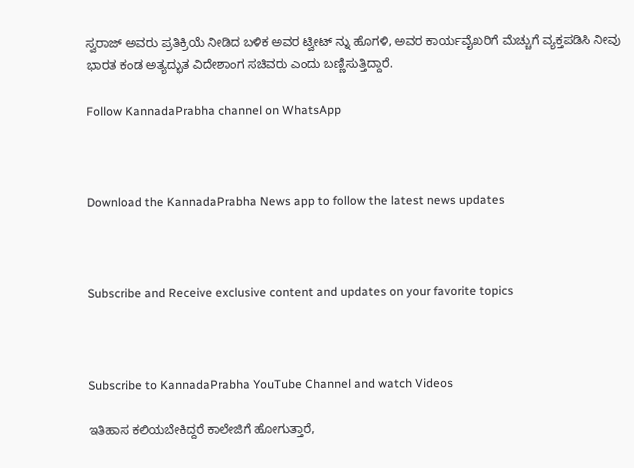ಸ್ವರಾಜ್ ಅವರು ಪ್ರತಿಕ್ರಿಯೆ ನೀಡಿದ ಬಳಿಕ ಅವರ ಟ್ವೀಟ್ ನ್ನು ಹೊಗಳಿ, ಅವರ ಕಾರ್ಯವೈಖರಿಗೆ ಮೆಚ್ಚುಗೆ ವ್ಯಕ್ತಪಡಿಸಿ ನೀವು ಭಾರತ ಕಂಡ ಅತ್ಯದ್ಭುತ ವಿದೇಶಾಂಗ ಸಚಿವರು ಎಂದು ಬಣ್ಣಿಸುತ್ತಿದ್ದಾರೆ.

Follow KannadaPrabha channel on WhatsApp



Download the KannadaPrabha News app to follow the latest news updates



Subscribe and Receive exclusive content and updates on your favorite topics



Subscribe to KannadaPrabha YouTube Channel and watch Videos

ಇತಿಹಾಸ ಕಲಿಯಬೇಕಿದ್ದರೆ ಕಾಲೇಜಿಗೆ ಹೋಗುತ್ತಾರೆ,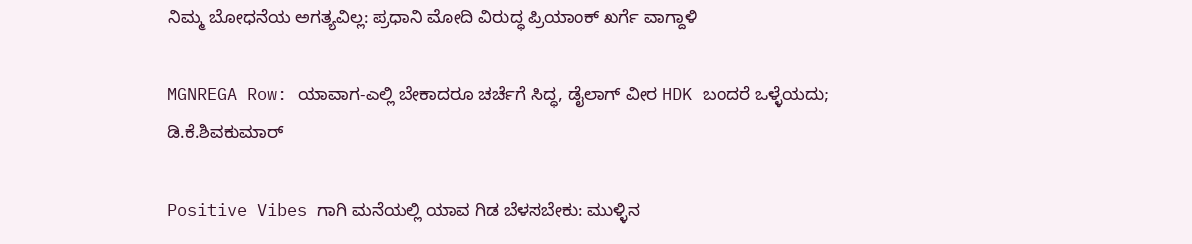ನಿಮ್ಮ ಬೋಧನೆಯ ಅಗತ್ಯವಿಲ್ಲ: ಪ್ರಧಾನಿ ಮೋದಿ ವಿರುದ್ಧ ಪ್ರಿಯಾಂಕ್ ಖರ್ಗೆ ವಾಗ್ದಾಳಿ

MGNREGA Row: ಯಾವಾಗ-ಎಲ್ಲಿ ಬೇಕಾದರೂ ಚರ್ಚೆಗೆ ಸಿದ್ಧ, ಡೈಲಾಗ್‌ ವೀರ HDK ಬಂದರೆ ಒಳ್ಳೆಯದು; ಡಿ.ಕೆ.ಶಿವಕುಮಾರ್

Positive Vibes ಗಾಗಿ ಮನೆಯಲ್ಲಿ ಯಾವ ಗಿಡ ಬೆಳಸಬೇಕು: ಮುಳ್ಳಿನ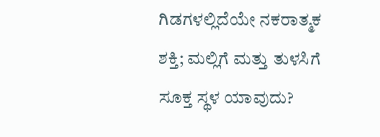ಗಿಡಗಳಲ್ಲಿದೆಯೇ ನಕರಾತ್ಮಕ ಶಕ್ತಿ; ಮಲ್ಲಿಗೆ ಮತ್ತು ತುಳಸಿಗೆ ಸೂಕ್ತ ಸ್ಥಳ ಯಾವುದು?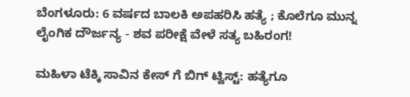ಬೆಂಗಳೂರು: 6 ವರ್ಷದ ಬಾಲಕಿ ಅಪಹರಿಸಿ ಹತ್ಯೆ ; ಕೊಲೆಗೂ ಮುನ್ನ ಲೈಂಗಿಕ ದೌರ್ಜನ್ಯ - ಶವ ಪರೀಕ್ಷೆ ವೇಳೆ ಸತ್ಯ ಬಹಿರಂಗ!

ಮಹಿಳಾ ಟೆಕ್ಕಿ ಸಾವಿನ ಕೇಸ್ ಗೆ ಬಿಗ್ ಟ್ವಿಸ್ಟ್: ಹತ್ಯೆಗೂ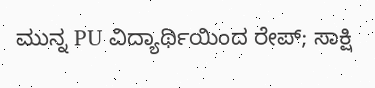ಮುನ್ನ PU ವಿದ್ಯಾರ್ಥಿಯಿಂದ ರೇಪ್; ಸಾಕ್ಷಿ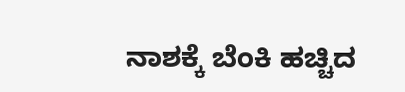ನಾಶಕ್ಕೆ ಬೆಂಕಿ ಹಚ್ಚಿದ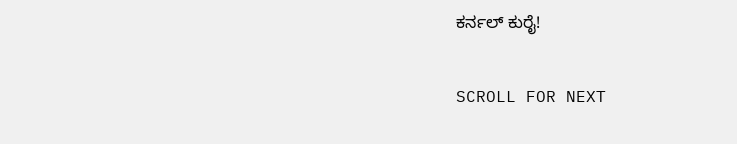ಕರ್ನಲ್ ಕುರೈ!

SCROLL FOR NEXT